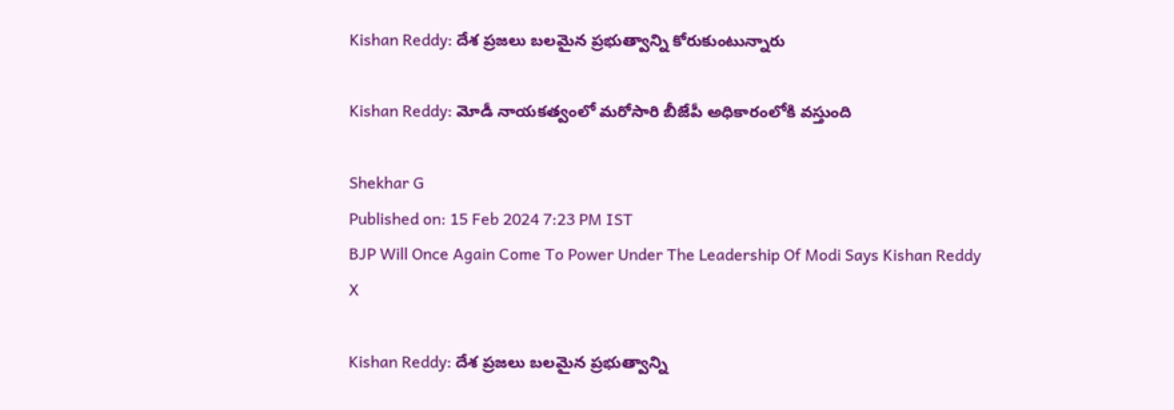Kishan Reddy: దేశ ప్రజలు బలమైన ప్రభుత్వాన్ని కోరుకుంటున్నారు

Kishan Reddy: మోడీ నాయకత్వంలో మరోసారి బీజేపీ అధికారంలోకి వస్తుంది

Shekhar G
Published on: 15 Feb 2024 7:23 PM IST
BJP Will Once Again Come To Power Under The Leadership Of Modi Says Kishan Reddy
X

Kishan Reddy: దేశ ప్రజలు బలమైన ప్రభుత్వాన్ని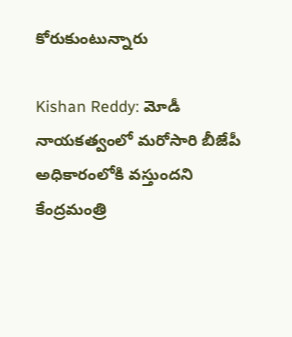కోరుకుంటున్నారు

Kishan Reddy: మోడీ నాయకత్వంలో మరోసారి బీజేపీ అధికారంలోకి వస్తుందని కేంద్రమంత్రి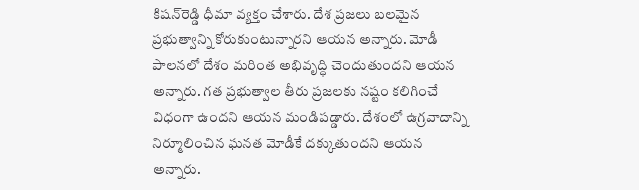కిషన్‌రెడ్డి ధీమా వ్యక్తం చేశారు. దేశ ప్రజలు బలమైన ప్రభుత్వాన్ని కోరుకుంటున్నారని ఆయన అన్నారు. మోడీ పాలనలో దేశం మరింత అభివృద్ధి చెందుతుందని ఆయన అన్నారు. గత ప్రభుత్వాల తీరు ప్రజలకు నష్టం కలిగించే విధంగా ఉందని ఆయన మండిపడ్డారు. దేశంలో ఉగ్రవాదాన్ని నిర్మూలించిన ఘనత మోడీకే దక్కుతుందని ఆయన అన్నారు.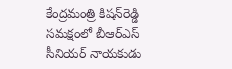కేంద్రమంత్రి కిషన్‌రెడ్డి సమక్షంలో బీఆర్ఎస్‌ సీనియర్‌ నాయకుడు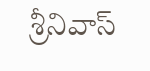శ్రీనివాస్‌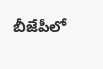బీజేపీలో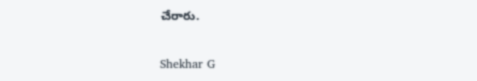చేరారు.

Shekhar G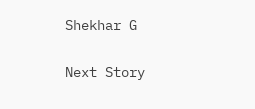Shekhar G

Next Story